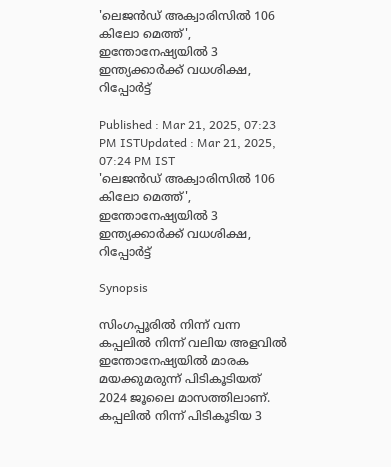'ലെജൻഡ് അക്വാരിസിൽ 106 കിലോ മെത്ത്', ഇന്തോനേഷ്യയിൽ 3 ഇന്ത്യക്കാർക്ക് വധശിക്ഷ, റിപ്പോർട്ട്

Published : Mar 21, 2025, 07:23 PM ISTUpdated : Mar 21, 2025, 07:24 PM IST
'ലെജൻഡ് അക്വാരിസിൽ 106 കിലോ മെത്ത്', ഇന്തോനേഷ്യയിൽ 3 ഇന്ത്യക്കാർക്ക് വധശിക്ഷ, റിപ്പോർട്ട്

Synopsis

സിംഗപ്പൂരിൽ നിന്ന് വന്ന കപ്പലിൽ നിന്ന് വലിയ അളവിൽ ഇന്തോനേഷ്യയിൽ മാരക മയക്കുമരുന്ന് പിടികൂടിയത് 2024 ജൂലൈ മാസത്തിലാണ്. കപ്പലിൽ നിന്ന് പിടികൂടിയ 3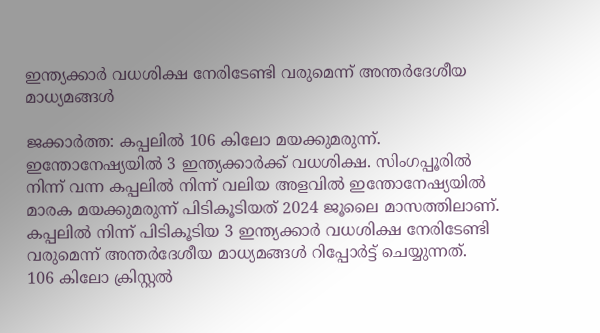ഇന്ത്യക്കാർ വധശിക്ഷ നേരിടേണ്ടി വരുമെന്ന് അന്തർദേശീയ മാധ്യമങ്ങൾ

ജക്കാർത്ത: കപ്പലിൽ 106 കിലോ മയക്കുമരുന്ന്. ഇന്തോനേഷ്യയിൽ 3 ഇന്ത്യക്കാർക്ക് വധശിക്ഷ. സിംഗപ്പൂരിൽ നിന്ന് വന്ന കപ്പലിൽ നിന്ന് വലിയ അളവിൽ ഇന്തോനേഷ്യയിൽ മാരക മയക്കുമരുന്ന് പിടികൂടിയത് 2024 ജൂലൈ മാസത്തിലാണ്. കപ്പലിൽ നിന്ന് പിടികൂടിയ 3 ഇന്ത്യക്കാർ വധശിക്ഷ നേരിടേണ്ടി വരുമെന്ന് അന്തർദേശീയ മാധ്യമങ്ങൾ റിപ്പോർട്ട് ചെയ്യുന്നത്.  106 കിലോ ക്രിസ്റ്റൽ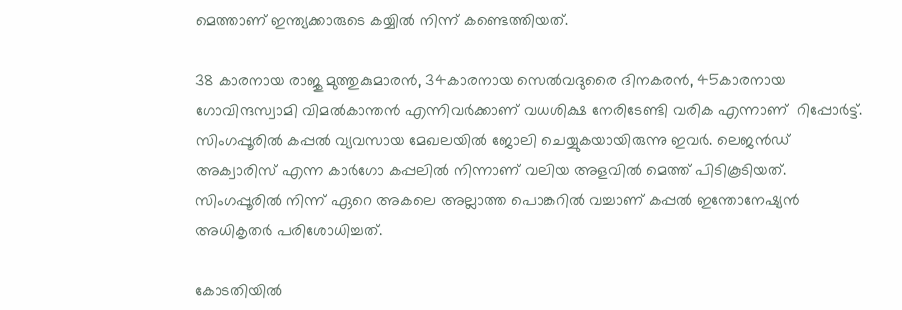മെത്താണ് ഇന്ത്യക്കാരുടെ കയ്യിൽ നിന്ന് കണ്ടെത്തിയത്.

38 കാരനായ രാജു മുത്തുകുമാരൻ, 34കാരനായ സെൽവദുരൈ ദിനകരൻ, 45കാരനായ ഗോവിന്ദസ്വാമി വിമൽകാന്തൻ എന്നിവർക്കാണ് വധശിക്ഷ നേരിടേണ്ടി വരിക എന്നാണ്  റിപ്പോർട്ട്. സിംഗപ്പൂരിൽ കപ്പൽ വ്യവസായ മേഖലയിൽ ജോലി ചെയ്യുകയായിരുന്നു ഇവർ. ലെജൻഡ് അക്വാരിസ് എന്ന കാർഗോ കപ്പലിൽ നിന്നാണ് വലിയ അളവിൽ മെത്ത് പിടികൂടിയത്. സിംഗപ്പൂരിൽ നിന്ന് ഏറെ അകലെ അല്ലാത്ത പൊങ്കറിൽ വച്ചാണ് കപ്പൽ ഇന്തോനേഷ്യൻ അധികൃതർ പരിശോധിച്ചത്.

കോടതിയിൽ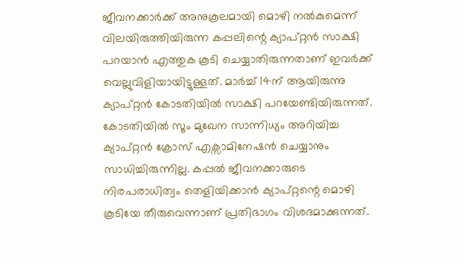ജീവനക്കാർക്ക് അനുകൂലമായി മൊഴി നൽകുമെന്ന് വിലയിരുത്തിയിരുന്ന കപ്പലിന്റെ ക്യാപ്റ്റൻ സാക്ഷി പറയാൻ എത്തുക കൂടി ചെയ്യാതിരുന്നതാണ് ഇവർക്ക് വെല്ലുവിളിയായിട്ടുള്ളത്. മാർച്ച് 14ന് ആയിരുന്നു ക്യാപ്റ്റൻ കോടതിയിൽ സാക്ഷി പറയേണ്ടിയിരുന്നത്. കോടതിയിൽ സൂം മുഖേന സാന്നിധ്യം അറിയിച്ച ക്യാപ്റ്റൻ ക്രോസ് എക്സാമിനേഷൻ ചെയ്യാനും  സാധിച്ചിരുന്നില്ല. കപ്പൽ ജീവനക്കാരുടെ നിരപരാധിത്വം തെളിയിക്കാൻ ക്യാപ്റ്റന്റെ മൊഴി കൂടിയേ തീരുവെന്നാണ് പ്രതിഭാഗം വിശദമാക്കുന്നത്.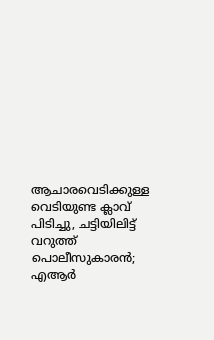ആചാരവെടിക്കുള്ള വെടിയുണ്ട ക്ലാവ് പിടിച്ചു, ചട്ടിയിലിട്ട് വറുത്ത് പൊലീസുകാരൻ; എആർ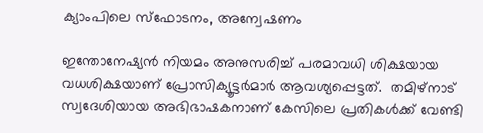ക്യാംപിലെ സ്ഫോടനം, അന്വേഷണം

ഇന്തോനേഷ്യൻ നിയമം അനുസരിച്ച് പരമാവധി ശിക്ഷയായ വധശിക്ഷയാണ് പ്രോസിക്യൂട്ടർമാർ ആവശ്യപ്പെട്ടത്.  തമിഴ്നാട് സ്വദേശിയായ അഭിഭാഷകനാണ് കേസിലെ പ്രതികൾക്ക് വേണ്ടി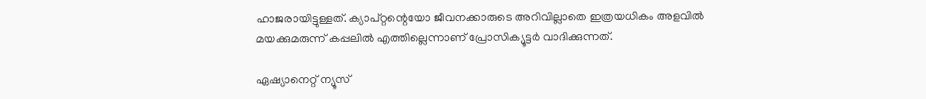ഹാജരായിട്ടുള്ളത്. ക്യാപ്റ്റന്റെയോ ജീവനക്കാരുടെ അറിവില്ലാതെ ഇത്രയധികം അളവിൽ മയക്കുമരുന്ന് കപ്പലിൽ എത്തില്ലെന്നാണ് പ്രോസിക്യൂട്ടർ വാദിക്കുന്നത്.

ഏഷ്യാനെറ്റ് ന്യൂസ്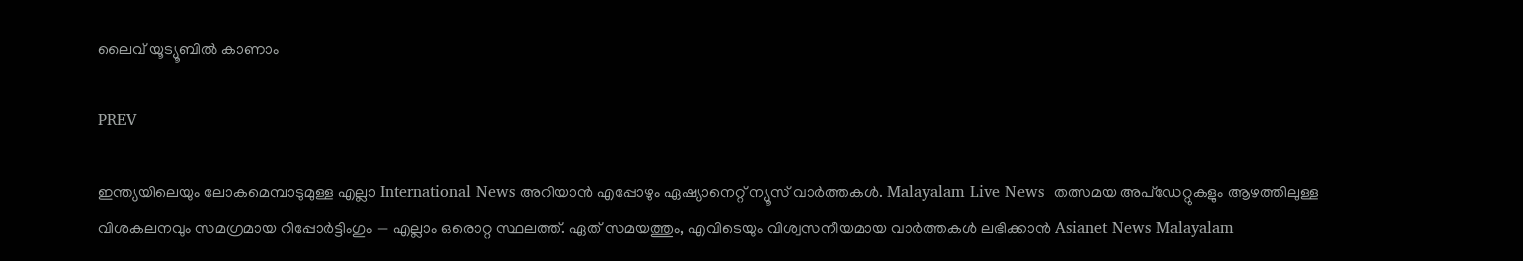ലൈവ് യൂട്യൂബിൽ കാണാം

PREV

ഇന്ത്യയിലെയും ലോകമെമ്പാടുമുള്ള എല്ലാ International News അറിയാൻ എപ്പോഴും ഏഷ്യാനെറ്റ് ന്യൂസ് വാർത്തകൾ. Malayalam Live News  തത്സമയ അപ്‌ഡേറ്റുകളും ആഴത്തിലുള്ള വിശകലനവും സമഗ്രമായ റിപ്പോർട്ടിംഗും — എല്ലാം ഒരൊറ്റ സ്ഥലത്ത്. ഏത് സമയത്തും, എവിടെയും വിശ്വസനീയമായ വാർത്തകൾ ലഭിക്കാൻ Asianet News Malayalam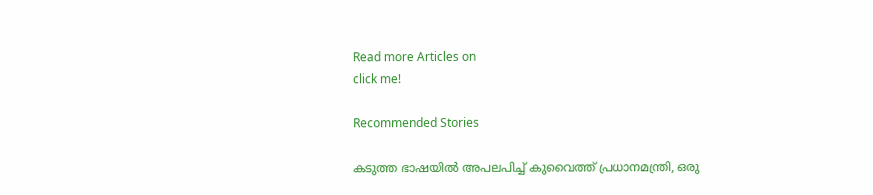Read more Articles on
click me!

Recommended Stories

കടുത്ത ഭാഷയിൽ അപലപിച്ച് കുവൈത്ത് പ്രധാനമന്ത്രി, ഒരു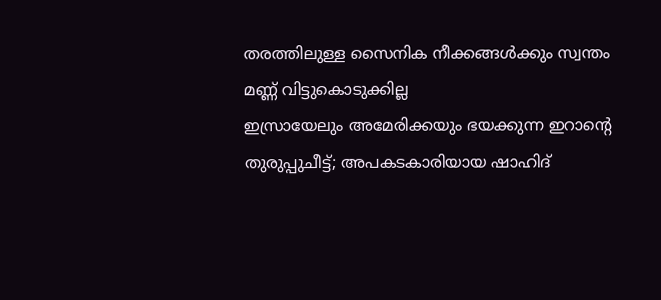തരത്തിലുള്ള സൈനിക നീക്കങ്ങൾക്കും സ്വന്തം മണ്ണ് വിട്ടുകൊടുക്കില്ല
ഇസ്രായേലും അമേരിക്കയും ഭയക്കുന്ന ഇറാന്റെ തുരുപ്പുചീട്ട്; അപകടകാരിയായ ഷാഹിദ്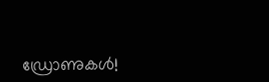ഡ്രോണുകള്‍!